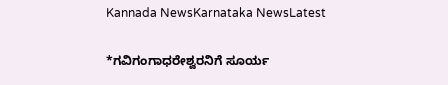Kannada NewsKarnataka NewsLatest

*ಗವಿಗಂಗಾಧರೇಶ್ವರನಿಗೆ ಸೂರ್ಯ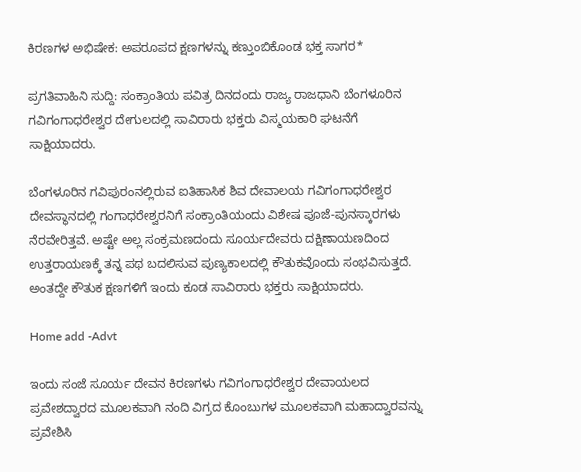ಕಿರಣಗಳ ಅಭಿಷೇಕ: ಅಪರೂಪದ ಕ್ಷಣಗಳನ್ನು ಕಣ್ತುಂಬಿಕೊಂಡ ಭಕ್ತ ಸಾಗರ*

ಪ್ರಗತಿವಾಹಿನಿ ಸುದ್ದಿ: ಸಂಕ್ರಾಂತಿಯ ಪವಿತ್ರ ದಿನದಂದು ರಾಜ್ಯ ರಾಜಧಾನಿ ಬೆಂಗಳೂರಿನ ಗವಿಗಂಗಾಧರೇಶ್ವರ ದೇಗುಲದಲ್ಲಿ ಸಾವಿರಾರು ಭಕ್ತರು ವಿಸ್ಮಯಕಾರಿ ಘಟನೆಗೆ ಸಾಕ್ಷಿಯಾದರು.

ಬೆಂಗಳೂರಿನ ಗವಿಪುರಂನಲ್ಲಿರುವ ಐತಿಹಾಸಿಕ ಶಿವ ದೇವಾಲಯ ಗವಿಗಂಗಾಧರೇಶ್ವರ ದೇವಸ್ಥಾನದಲ್ಲಿ ಗಂಗಾಧರೇಶ್ವರನಿಗೆ ಸಂಕ್ರಾಂತಿಯಂದು ವಿಶೇಷ ಪೂಜೆ-ಪುನಸ್ಕಾರಗಳು ನೆರವೇರಿತ್ತವೆ. ಅಷ್ಟೇ ಅಲ್ಲ ಸಂಕ್ರಮಣದಂದು ಸೂರ್ಯದೇವರು ದಕ್ಷಿಣಾಯಣದಿಂದ ಉತ್ತರಾಯಣಕ್ಕೆ ತನ್ನ ಪಥ ಬದಲಿಸುವ ಪುಣ್ಯಕಾಲದಲ್ಲಿ ಕೌತುಕವೊಂದು ಸಂಭವಿಸುತ್ತದೆ. ಅಂತದ್ದೇ ಕೌತುಕ ಕ್ಷಣಗಳಿಗೆ ಇಂದು ಕೂಡ ಸಾವಿರಾರು ಭಕ್ತರು ಸಾಕ್ಷಿಯಾದರು.

Home add -Advt

ಇಂದು ಸಂಜೆ ಸೂರ್ಯ ದೇವನ ಕಿರಣಗಳು ಗವಿಗಂಗಾಧರೇಶ್ವರ ದೇವಾಯಲದ ಪ್ರವೇಶದ್ವಾರದ ಮೂಲಕವಾಗಿ ನಂದಿ ವಿಗ್ರದ ಕೊಂಬುಗಳ ಮೂಲಕವಾಗಿ ಮಹಾದ್ವಾರವನ್ನು ಪ್ರವೇಶಿಸಿ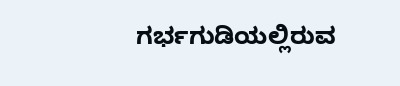ಗರ್ಭಗುಡಿಯಲ್ಲಿರುವ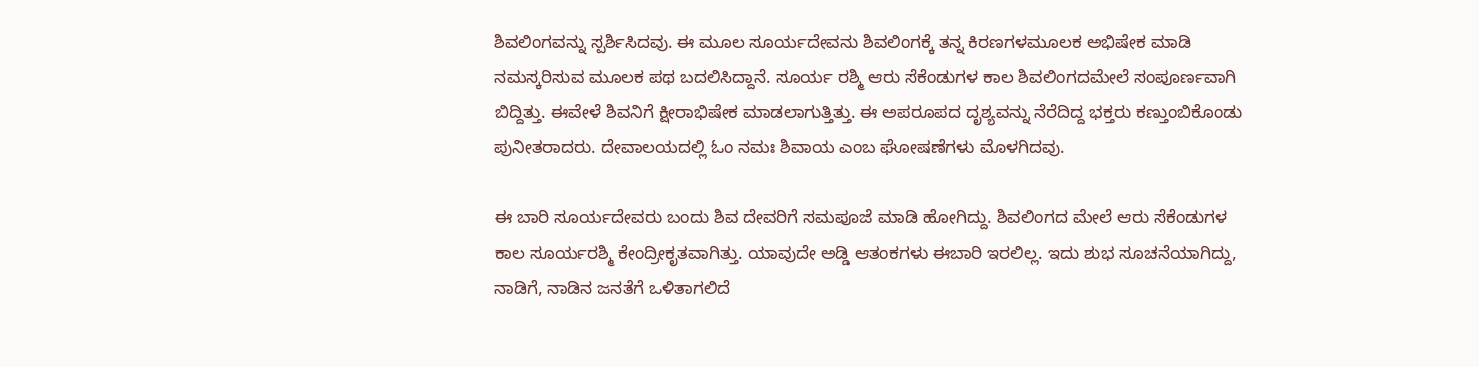ಶಿವಲಿಂಗವನ್ನು ಸ್ಪರ್ಶಿಸಿದವು. ಈ ಮೂಲ ಸೂರ್ಯದೇವನು ಶಿವಲಿಂಗಕ್ಕೆ ತನ್ನ ಕಿರಣಗಳಮೂಲಕ ಅಭಿಷೇಕ ಮಾಡಿ ನಮಸ್ಕರಿಸುವ ಮೂಲಕ ಪಥ ಬದಲಿಸಿದ್ದಾನೆ. ಸೂರ್ಯ ರಶ್ಮಿ ಆರು ಸೆಕೆಂಡುಗಳ ಕಾಲ ಶಿವಲಿಂಗದಮೇಲೆ ಸಂಪೂರ್ಣವಾಗಿ ಬಿದ್ದಿತ್ತು. ಈವೇಳೆ ಶಿವನಿಗೆ ಕ್ಷೀರಾಭಿಷೇಕ ಮಾಡಲಾಗುತ್ತಿತ್ತು. ಈ ಅಪರೂಪದ ದೃಶ್ಯವನ್ನು ನೆರೆದಿದ್ದ ಭಕ್ತರು ಕಣ್ತುಂಬಿಕೊಂಡು ಪುನೀತರಾದರು. ದೇವಾಲಯದಲ್ಲಿ ಓಂ ನಮಃ ಶಿವಾಯ ಎಂಬ ಘೋಷಣೆಗಳು ಮೊಳಗಿದವು.

ಈ ಬಾರಿ ಸೂರ್ಯದೇವರು ಬಂದು ಶಿವ ದೇವರಿಗೆ ಸಮಪೂಜೆ ಮಾಡಿ ಹೋಗಿದ್ದು. ಶಿವಲಿಂಗದ ಮೇಲೆ ಆರು ಸೆಕೆಂಡುಗಳ ಕಾಲ ಸೂರ್ಯರಶ್ಮಿ ಕೇಂದ್ರೀಕೃತವಾಗಿತ್ತು. ಯಾವುದೇ ಅಡ್ಡಿ ಆತಂಕಗಳು ಈಬಾರಿ ಇರಲಿಲ್ಲ. ಇದು ಶುಭ ಸೂಚನೆಯಾಗಿದ್ದು, ನಾಡಿಗೆ, ನಾಡಿನ ಜನತೆಗೆ ಒಳಿತಾಗಲಿದೆ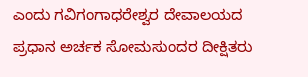ಎಂದು ಗವಿಗಂಗಾಧರೇಶ್ವರ ದೇವಾಲಯದ ಪ್ರಧಾನ ಅರ್ಚಕ ಸೋಮಸುಂದರ ದೀಕ್ಷಿತರು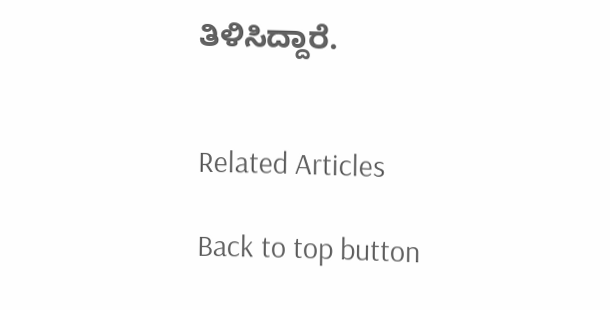ತಿಳಿಸಿದ್ದಾರೆ.


Related Articles

Back to top button